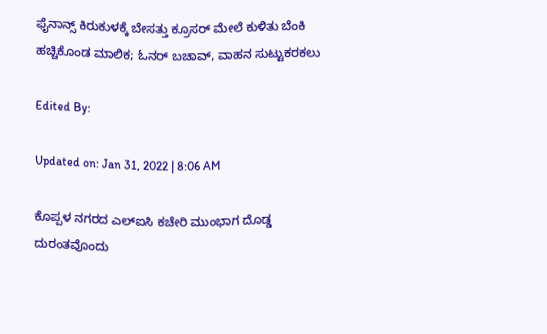ಫೈನಾನ್ಸ್ ಕಿರುಕುಳಕ್ಕೆ ಬೇಸತ್ತು ಕ್ರೂಸರ್ ಮೇಲೆ ಕುಳಿತು ಬೆಂಕಿ ಹಚ್ಚಿಕೊಂಡ ಮಾಲಿಕ; ಓನರ್ ಬಚಾವ್, ವಾಹನ ಸುಟ್ಟುಕರಕಲು

Edited By:

Updated on: Jan 31, 2022 | 8:06 AM

ಕೊಪ್ಪಳ ನಗರದ ಎಲ್ಐಸಿ ಕಚೇರಿ ಮುಂಭಾಗ ದೊಡ್ಡ ದುರಂತವೊಂದು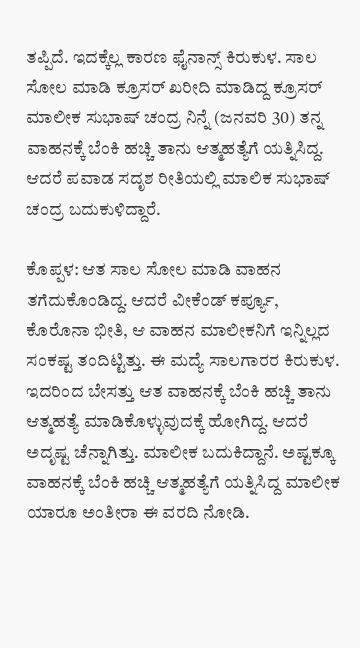ತಪ್ಪಿದೆ. ಇದಕ್ಕೆಲ್ಲ ಕಾರಣ ಫೈನಾನ್ಸ್ ಕಿರುಕುಳ. ಸಾಲ ಸೋಲ ಮಾಡಿ ಕ್ರೂಸರ್ ಖರೀದಿ ಮಾಡಿದ್ದ ಕ್ರೂಸರ್ ಮಾಲೀಕ ಸುಭಾಷ್ ಚಂದ್ರ ನಿನ್ನೆ (ಜನವರಿ 30) ತನ್ನ ವಾಹನಕ್ಕೆ ಬೆಂಕಿ ಹಚ್ಚಿ ತಾನು ಆತ್ಮಹತ್ಯೆಗೆ ಯತ್ನಿಸಿದ್ದ. ಆದರೆ ಪವಾಡ ಸದೃಶ ರೀತಿಯಲ್ಲಿ ಮಾಲಿಕ ಸುಭಾಷ್ ಚಂದ್ರ ಬದುಕುಳಿದ್ದಾರೆ.

ಕೊಪ್ಪಳ: ಆತ ಸಾಲ ಸೋಲ ಮಾಡಿ ವಾಹನ ತಗೆದುಕೊಂಡಿದ್ದ. ಆದರೆ ವೀಕೆಂಡ್ ಕರ್ಪ್ಯೂ, ಕೊರೊನಾ ಭೀತಿ, ಆ ವಾಹನ ಮಾಲೀಕನಿಗೆ ಇನ್ನಿಲ್ಲದ ಸಂಕಷ್ಟ ತಂದಿಟ್ಟಿತ್ತು. ಈ ಮದ್ಯೆ ಸಾಲಗಾರರ ಕಿರುಕುಳ. ಇದರಿಂದ ಬೇಸತ್ತು ಆತ ವಾಹನಕ್ಕೆ ಬೆಂಕಿ ಹಚ್ಚಿ ತಾನು ಆತ್ಮಹತ್ಯೆ ಮಾಡಿಕೊಳ್ಳುವುದಕ್ಕೆ ಹೋಗಿದ್ದ. ಆದರೆ ಅದೃಷ್ಟ ಚೆನ್ನಾಗಿತ್ತು. ಮಾಲೀಕ ಬದುಕಿದ್ದಾನೆ. ಅಷ್ಟಕ್ಕೂ ವಾಹನಕ್ಕೆ ಬೆಂಕಿ ಹಚ್ಚಿ ಆತ್ಮಹತ್ಯೆಗೆ ಯತ್ನಿಸಿದ್ದ ಮಾಲೀಕ ಯಾರೂ ಅಂತೀರಾ ಈ ವರದಿ ನೋಡಿ.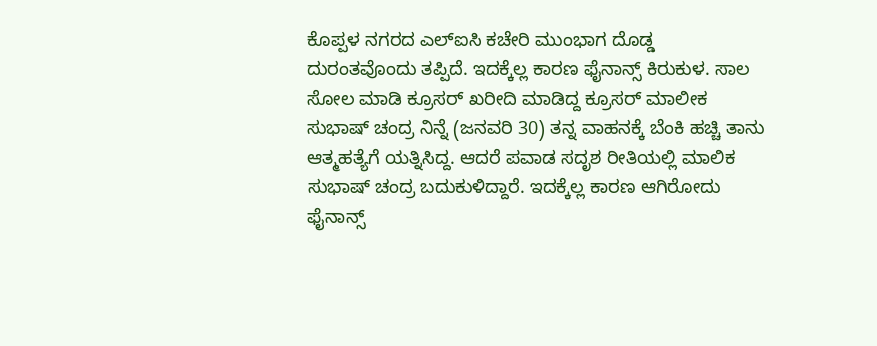ಕೊಪ್ಪಳ ನಗರದ ಎಲ್ಐಸಿ ಕಚೇರಿ ಮುಂಭಾಗ ದೊಡ್ಡ ದುರಂತವೊಂದು ತಪ್ಪಿದೆ. ಇದಕ್ಕೆಲ್ಲ ಕಾರಣ ಫೈನಾನ್ಸ್ ಕಿರುಕುಳ. ಸಾಲ ಸೋಲ ಮಾಡಿ ಕ್ರೂಸರ್ ಖರೀದಿ ಮಾಡಿದ್ದ ಕ್ರೂಸರ್ ಮಾಲೀಕ ಸುಭಾಷ್ ಚಂದ್ರ ನಿನ್ನೆ (ಜನವರಿ 30) ತನ್ನ ವಾಹನಕ್ಕೆ ಬೆಂಕಿ ಹಚ್ಚಿ ತಾನು ಆತ್ಮಹತ್ಯೆಗೆ ಯತ್ನಿಸಿದ್ದ. ಆದರೆ ಪವಾಡ ಸದೃಶ ರೀತಿಯಲ್ಲಿ ಮಾಲಿಕ ಸುಭಾಷ್ ಚಂದ್ರ ಬದುಕುಳಿದ್ದಾರೆ. ಇದಕ್ಕೆಲ್ಲ ಕಾರಣ ಆಗಿರೋದು ಫೈನಾನ್ಸ್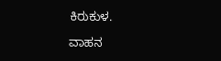ಕಿರುಕುಳ.

ವಾಹನ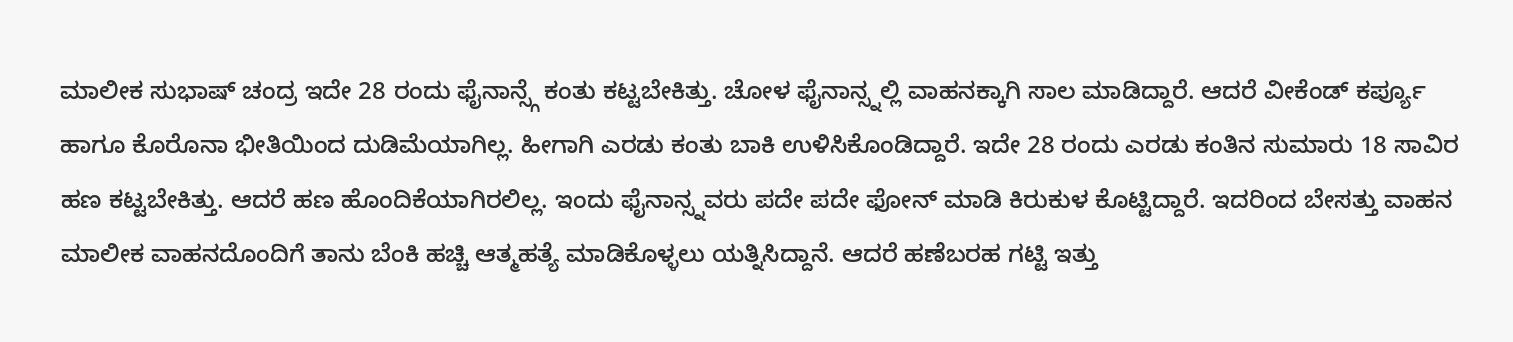ಮಾಲೀಕ ಸುಭಾಷ್ ಚಂದ್ರ ಇದೇ 28 ರಂದು ಫೈನಾನ್ಸ್ಗೆ ಕಂತು ಕಟ್ಟಬೇಕಿತ್ತು. ಚೋಳ ಫೈನಾನ್ಸ್ನಲ್ಲಿ ವಾಹನಕ್ಕಾಗಿ ಸಾಲ ಮಾಡಿದ್ದಾರೆ. ಆದರೆ ವೀಕೆಂಡ್ ಕರ್ಪ್ಯೂ ಹಾಗೂ ಕೊರೊನಾ ಭೀತಿಯಿಂದ ದುಡಿಮೆಯಾಗಿಲ್ಲ. ಹೀಗಾಗಿ ಎರಡು ಕಂತು ಬಾಕಿ ಉಳಿಸಿಕೊಂಡಿದ್ದಾರೆ. ಇದೇ 28 ರಂದು ಎರಡು ಕಂತಿನ ಸುಮಾರು 18 ಸಾವಿರ ಹಣ ಕಟ್ಟಬೇಕಿತ್ತು. ಆದರೆ ಹಣ ಹೊಂದಿಕೆಯಾಗಿರಲಿಲ್ಲ. ಇಂದು ಫೈನಾನ್ಸ್ನವರು ಪದೇ ಪದೇ ಫೋನ್ ಮಾಡಿ ಕಿರುಕುಳ ಕೊಟ್ಟಿದ್ದಾರೆ. ಇದರಿಂದ ಬೇಸತ್ತು ವಾಹನ ಮಾಲೀಕ ವಾಹನದೊಂದಿಗೆ ತಾನು ಬೆಂಕಿ ಹಚ್ಚಿ ಆತ್ಮಹತ್ಯೆ ಮಾಡಿಕೊಳ್ಳಲು ಯತ್ನಿಸಿದ್ದಾನೆ. ಆದರೆ ಹಣೆಬರಹ ಗಟ್ಟಿ ಇತ್ತು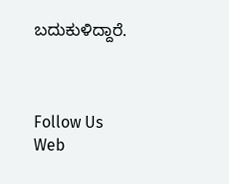ಬದುಕುಳಿದ್ದಾರೆ.



Follow Us
Web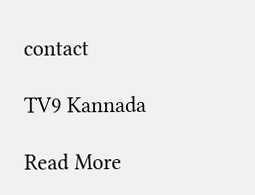contact

TV9 Kannada

Read More